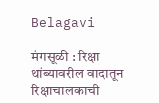Belagavi

मंगसूळी : रिक्षा थांब्यावरील वादातून रिक्षाचालकाची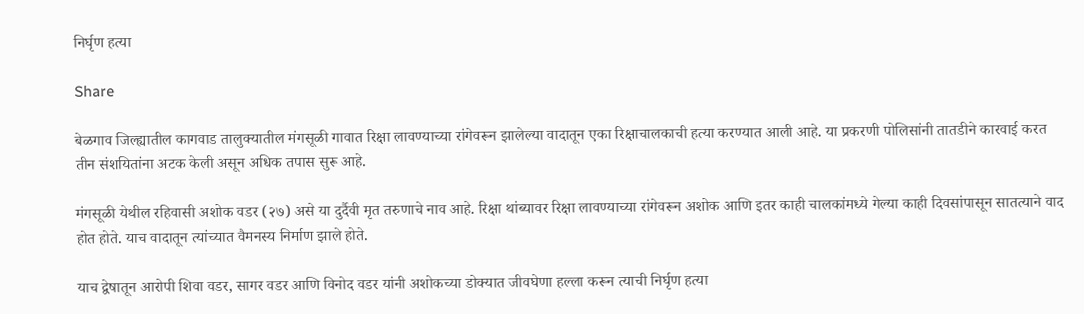निर्घृण हत्या

Share

बेळगाव जिल्ह्यातील कागवाड तालुक्यातील मंगसूळी गावात रिक्षा लावण्याच्या रांगेवरून झालेल्या वादातून एका रिक्षाचालकाची हत्या करण्यात आली आहे. या प्रकरणी पोलिसांनी तातडीने कारवाई करत तीन संशयितांना अटक केली असून अधिक तपास सुरू आहे.

मंगसूळी येथील रहिवासी अशोक वडर (२७) असे या दुर्दैवी मृत तरुणाचे नाव आहे. रिक्षा थांब्यावर रिक्षा लावण्याच्या रांगेवरून अशोक आणि इतर काही चालकांमध्ये गेल्या काही दिवसांपासून सातत्याने वाद होत होते. याच वादातून त्यांच्यात वैमनस्य निर्माण झाले होते.

याच द्वेषातून आरोपी शिवा वडर, सागर वडर आणि विनोद वडर यांनी अशोकच्या डोक्यात जीवघेणा हल्ला करून त्याची निर्घृण हत्या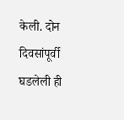केली. दोन दिवसांपूर्वी घडलेली ही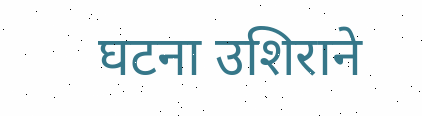घटना उशिराने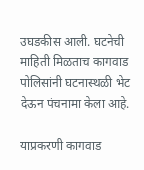उघडकीस आली. घटनेची माहिती मिळताच कागवाड पोलिसांनी घटनास्थळी भेट देऊन पंचनामा केला आहे.

याप्रकरणी कागवाड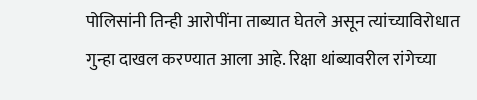पोलिसांनी तिन्ही आरोपींना ताब्यात घेतले असून त्यांच्याविरोधात गुन्हा दाखल करण्यात आला आहे. रिक्षा थांब्यावरील रांगेच्या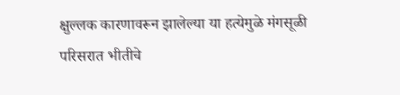क्षुल्लक कारणावरून झालेल्या या हत्येमुळे मंगसूळी परिसरात भीतीचे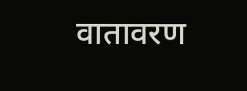वातावरण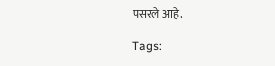पसरले आहे.

Tags: